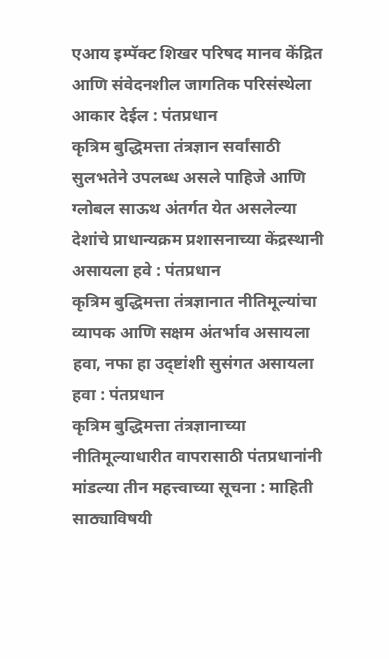एआय इम्पॅक्ट शिखर परिषद मानव केंद्रित आणि संवेदनशील जागतिक परिसंस्थेला आकार देईल : पंतप्रधान
कृत्रिम बुद्धिमत्ता तंत्रज्ञान सर्वांसाठी सुलभतेने उपलब्ध असले पाहिजे आणि ग्लोबल साऊथ अंतर्गत येत असलेल्या देशांचे प्राधान्यक्रम प्रशासनाच्या केंद्रस्थानी असायला हवे : पंतप्रधान
कृत्रिम बुद्धिमत्ता तंत्रज्ञानात नीतिमूल्यांचा व्यापक आणि सक्षम अंतर्भाव असायला हवा, नफा हा उद्ष्टांशी सुसंगत असायला हवा : पंतप्रधान
कृत्रिम बुद्धिमत्ता तंत्रज्ञानाच्या नीतिमूल्याधारीत वापरासाठी पंतप्रधानांनी मांडल्या तीन महत्त्वाच्या सूचना : माहिती साठ्याविषयी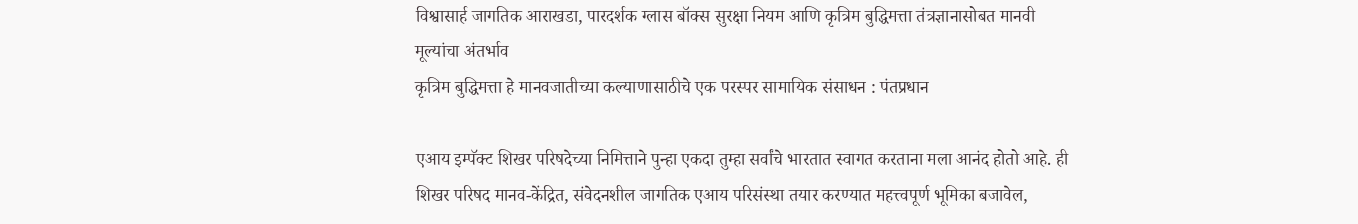विश्वासार्ह जागतिक आराखडा, पारदर्शक ग्लास बॉक्स सुरक्षा नियम आणि कृत्रिम बुद्धिमत्ता तंत्रज्ञानासोबत मानवी मूल्यांचा अंतर्भाव
कृत्रिम बुद्धिमत्ता हे मानवजातीच्या कल्याणासाठीचे एक परस्पर सामायिक संसाधन : पंतप्रधान

एआय इम्पॅक्ट शिखर परिषदेच्या निमित्ताने पुन्हा एकदा तुम्हा सर्वांचे भारतात स्वागत करताना मला आनंद होतो आहे. ही शिखर परिषद मानव-केंद्रित, संवेदनशील जागतिक एआय परिसंस्था तयार करण्यात महत्त्वपूर्ण भूमिका बजावेल,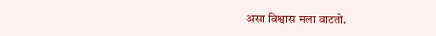असा विश्वास मला वाटतो.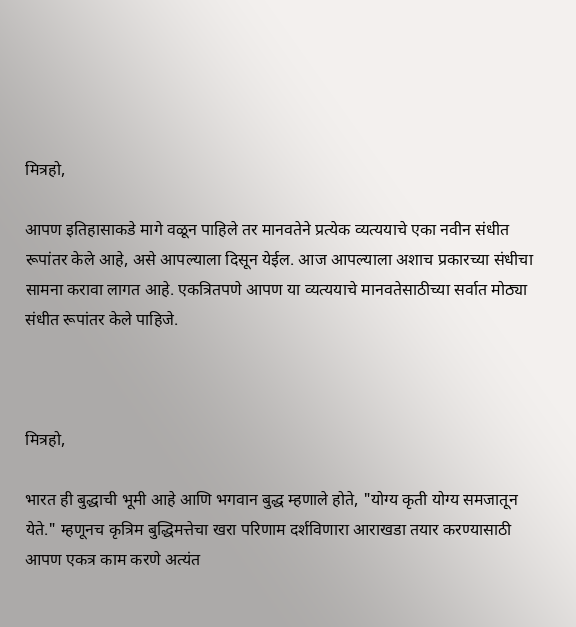मित्रहो,

आपण इतिहासाकडे मागे वळून पाहिले तर मानवतेने प्रत्येक व्यत्ययाचे एका नवीन संधीत रूपांतर केले आहे, असे आपल्याला दिसून येईल. आज आपल्याला अशाच प्रकारच्या संधीचा सामना करावा लागत आहे. एकत्रितपणे आपण या व्यत्ययाचे मानवतेसाठीच्या सर्वात मोठ्या संधीत रूपांतर केले पाहिजे.



मित्रहो,

भारत ही बुद्धाची भूमी आहे आणि भगवान बुद्ध म्हणाले होते, "योग्य कृती योग्य समजातून येते." म्हणूनच कृत्रिम बुद्धिमत्तेचा खरा परिणाम दर्शविणारा आराखडा तयार करण्यासाठी आपण एकत्र काम करणे अत्यंत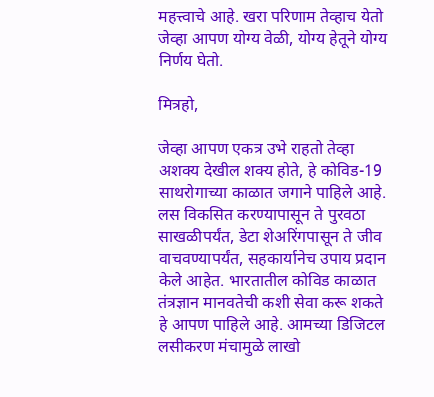महत्त्वाचे आहे. खरा परिणाम तेव्हाच येतो जेव्हा आपण योग्य वेळी, योग्य हेतूने योग्य निर्णय घेतो.

मित्रहो,

जेव्हा आपण एकत्र उभे राहतो तेव्हा अशक्य देखील शक्य होते, हे कोविड-19 साथरोगाच्या काळात जगाने पाहिले आहे. लस विकसित करण्यापासून ते पुरवठा साखळीपर्यंत, डेटा शेअरिंगपासून ते जीव वाचवण्यापर्यंत, सहकार्यानेच उपाय प्रदान केले आहेत. भारतातील कोविड काळात तंत्रज्ञान मानवतेची कशी सेवा करू शकते हे आपण पाहिले आहे. आमच्या डिजिटल लसीकरण मंचामुळे लाखो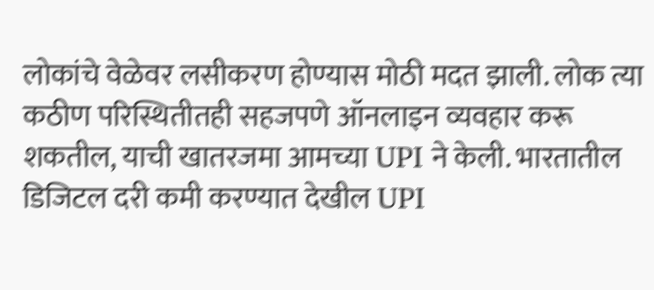लोकांचे वेळेवर लसीकरण होण्यास मोठी मदत झाली. लोक त्या कठीण परिस्थितीतही सहजपणे ऑनलाइन व्यवहार करू शकतील, याची खातरजमा आमच्या UPI ने केली. भारतातील डिजिटल दरी कमी करण्यात देखील UPI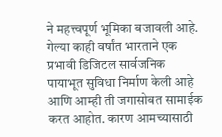ने महत्त्वपूर्ण भूमिका बजावली आहे. गेल्या काही वर्षांत भारताने एक प्रभावी डिजिटल सार्वजनिक पायाभूत सुविधा निर्माण केली आहे आणि आम्ही ती जगासोबत सामाईक करत आहोत. कारण आमच्यासाठी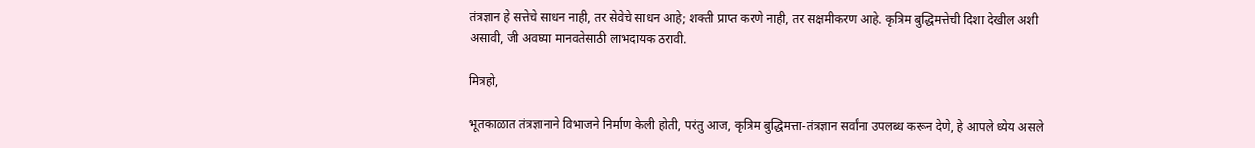तंत्रज्ञान हे सत्तेचे साधन नाही, तर सेवेचे साधन आहे; शक्ती प्राप्त करणे नाही, तर सक्षमीकरण आहे. कृत्रिम बुद्धिमत्तेची दिशा देखील अशी असावी, जी अवघ्या मानवतेसाठी लाभदायक ठरावी.

मित्रहो,

भूतकाळात तंत्रज्ञानाने विभाजने निर्माण केली होती, परंतु आज, कृत्रिम बुद्धिमत्ता-तंत्रज्ञान सर्वांना उपलब्ध करून देणे, हे आपले ध्येय असले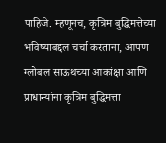पाहिजे. म्हणूनच, कृत्रिम बुद्धिमत्तेच्या भविष्याबद्दल चर्चा करताना, आपण ग्लोबल साऊथच्या आकांक्षा आणि प्राधान्यांना कृत्रिम बुद्धिमत्ता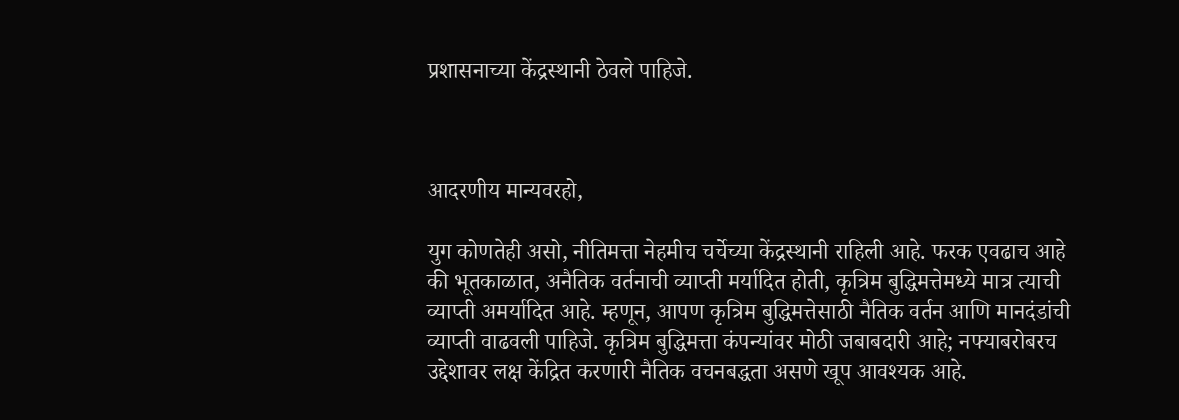प्रशासनाच्या केंद्रस्थानी ठेवले पाहिजे.



आदरणीय मान्यवरहो,

युग कोणतेही असो, नीतिमत्ता नेहमीच चर्चेच्या केंद्रस्थानी राहिली आहे. फरक एवढाच आहे की भूतकाळात, अनैतिक वर्तनाची व्याप्ती मर्यादित होती, कृत्रिम बुद्धिमत्तेमध्ये मात्र त्याची व्याप्ती अमर्यादित आहे. म्हणून, आपण कृत्रिम बुद्धिमत्तेसाठी नैतिक वर्तन आणि मानदंडांची व्याप्ती वाढवली पाहिजे. कृत्रिम बुद्धिमत्ता कंपन्यांवर मोठी जबाबदारी आहे; नफ्याबरोबरच उद्देशावर लक्ष केंद्रित करणारी नैतिक वचनबद्धता असणे खूप आवश्यक आहे.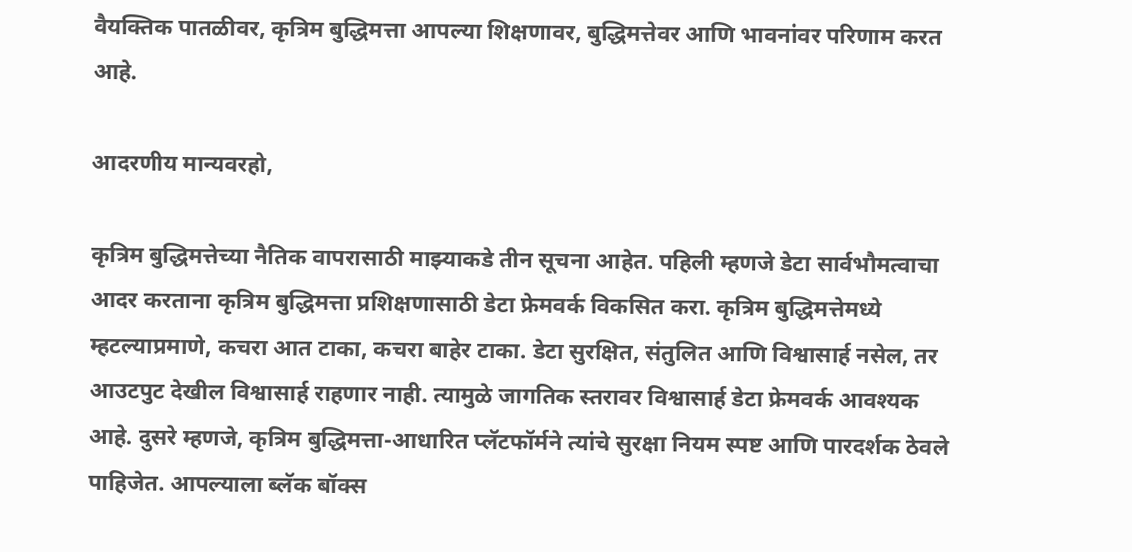वैयक्तिक पातळीवर, कृत्रिम बुद्धिमत्ता आपल्या शिक्षणावर, बुद्धिमत्तेवर आणि भावनांवर परिणाम करत आहे.

आदरणीय मान्यवरहो,

कृत्रिम बुद्धिमत्तेच्या नैतिक वापरासाठी माझ्याकडे तीन सूचना आहेत. पहिली म्हणजे डेटा सार्वभौमत्वाचा आदर करताना कृत्रिम बुद्धिमत्ता प्रशिक्षणासाठी डेटा फ्रेमवर्क विकसित करा. कृत्रिम बुद्धिमत्तेमध्ये म्हटल्याप्रमाणे, कचरा आत टाका, कचरा बाहेर टाका. डेटा सुरक्षित, संतुलित आणि विश्वासार्ह नसेल, तर आउटपुट देखील विश्वासार्ह राहणार नाही. त्यामुळे जागतिक स्तरावर विश्वासार्ह डेटा फ्रेमवर्क आवश्यक आहे. दुसरे म्हणजे, कृत्रिम बुद्धिमत्ता-आधारित प्लॅटफॉर्मने त्यांचे सुरक्षा नियम स्पष्ट आणि पारदर्शक ठेवले पाहिजेत. आपल्याला ब्लॅक बॉक्स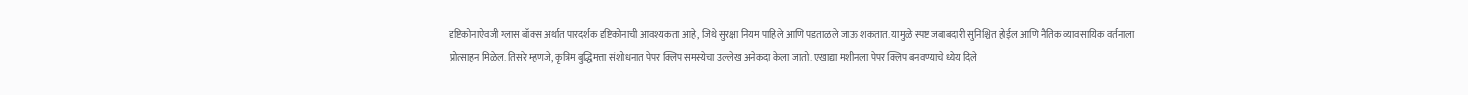दृष्टिकोनाऐवजी ग्लास बॉक्स अर्थात पारदर्शक दृष्टिकोनाची आवश्यकता आहे, जिथे सुरक्षा नियम पाहिले आणि पडताळले जाऊ शकतात. यामुळे स्पष्ट जबाबदारी सुनिश्चित होईल आणि नैतिक व्यावसायिक वर्तनाला प्रोत्साहन मिळेल. तिसरे म्हणजे, कृत्रिम बुद्धिमत्ता संशोधनात पेपर क्लिप समस्येचा उल्लेख अनेकदा केला जातो. एखाद्या मशीनला पेपर क्लिप बनवण्याचे ध्येय दिले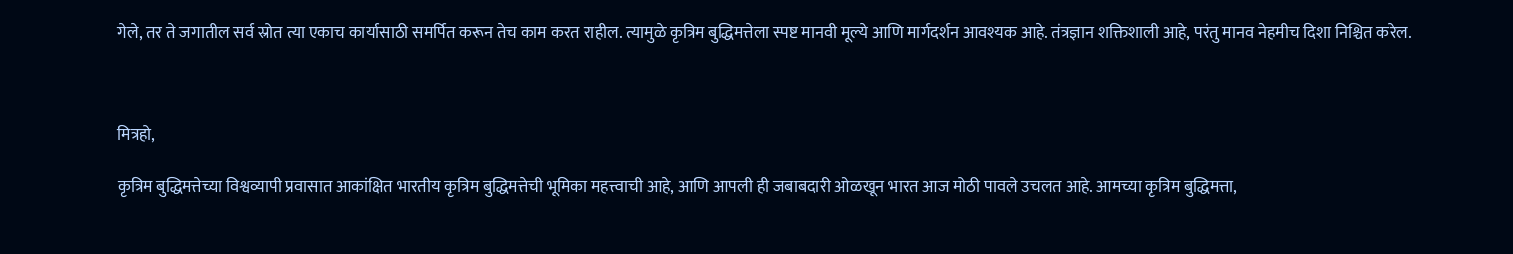गेले, तर ते जगातील सर्व स्रोत त्या एकाच कार्यासाठी समर्पित करून तेच काम करत राहील. त्यामुळे कृत्रिम बुद्धिमत्तेला स्पष्ट मानवी मूल्ये आणि मार्गदर्शन आवश्यक आहे. तंत्रज्ञान शक्तिशाली आहे, परंतु मानव नेहमीच दिशा निश्चित करेल.



मित्रहो,

कृत्रिम बुद्धिमत्तेच्या विश्वव्यापी प्रवासात आकांक्षित भारतीय कृत्रिम बुद्धिमत्तेची भूमिका महत्त्वाची आहे, आणि आपली ही जबाबदारी ओळखून भारत आज मोठी पावले उचलत आहे. आमच्या कृत्रिम बुद्धिमत्ता,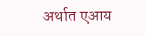अर्थात एआय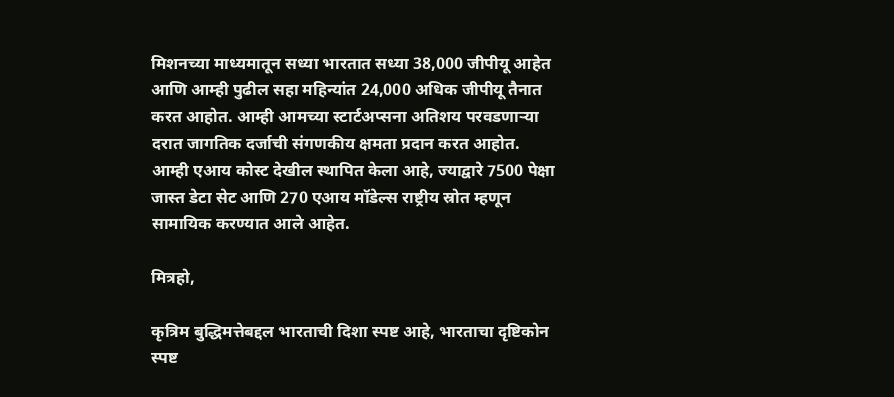मिशनच्या माध्यमातून सध्या भारतात सध्या 38,000 जीपीयू आहेत आणि आम्ही पुढील सहा महिन्यांत 24,000 अधिक जीपीयू तैनात करत आहोत. आम्ही आमच्या स्टार्टअप्सना अतिशय परवडणाऱ्या दरात जागतिक दर्जाची संगणकीय क्षमता प्रदान करत आहोत. आम्ही एआय कोस्ट देखील स्थापित केला आहे, ज्याद्वारे 7500 पेक्षा जास्त डेटा सेट आणि 270 एआय मॉडेल्स राष्ट्रीय स्रोत म्हणून सामायिक करण्यात आले आहेत.

मित्रहो,

कृत्रिम बुद्धिमत्तेबद्दल भारताची दिशा स्पष्ट आहे, भारताचा दृष्टिकोन स्पष्ट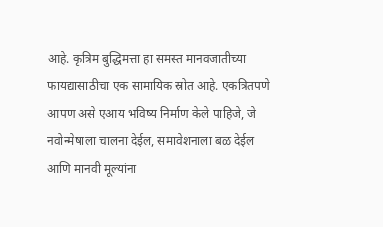आहे. कृत्रिम बुद्धिमत्ता हा समस्त मानवजातीच्या फायद्यासाठीचा एक सामायिक स्रोत आहे. एकत्रितपणे आपण असे एआय भविष्य निर्माण केले पाहिजे, जे नवोन्मेषाला चालना देईल, समावेशनाला बळ देईल आणि मानवी मूल्यांना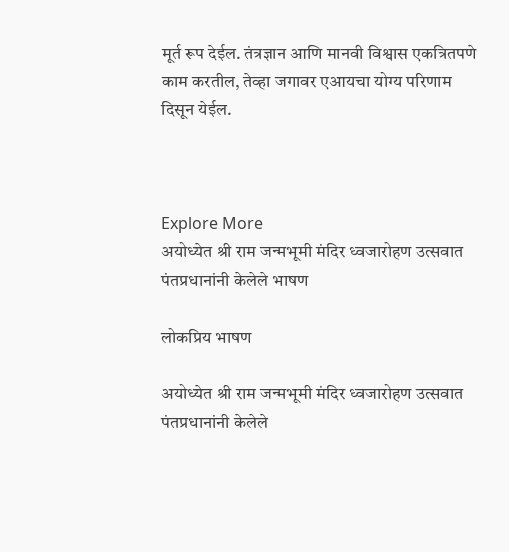मूर्त रूप देईल. तंत्रज्ञान आणि मानवी विश्वास एकत्रितपणे काम करतील, तेव्हा जगावर एआयचा योग्य परिणाम दिसून येईल.



Explore More
अयोध्येत श्री राम जन्मभूमी मंदिर ध्वजारोहण उत्सवात पंतप्रधानांनी केलेले भाषण

लोकप्रिय भाषण

अयोध्येत श्री राम जन्मभूमी मंदिर ध्वजारोहण उत्सवात पंतप्रधानांनी केलेले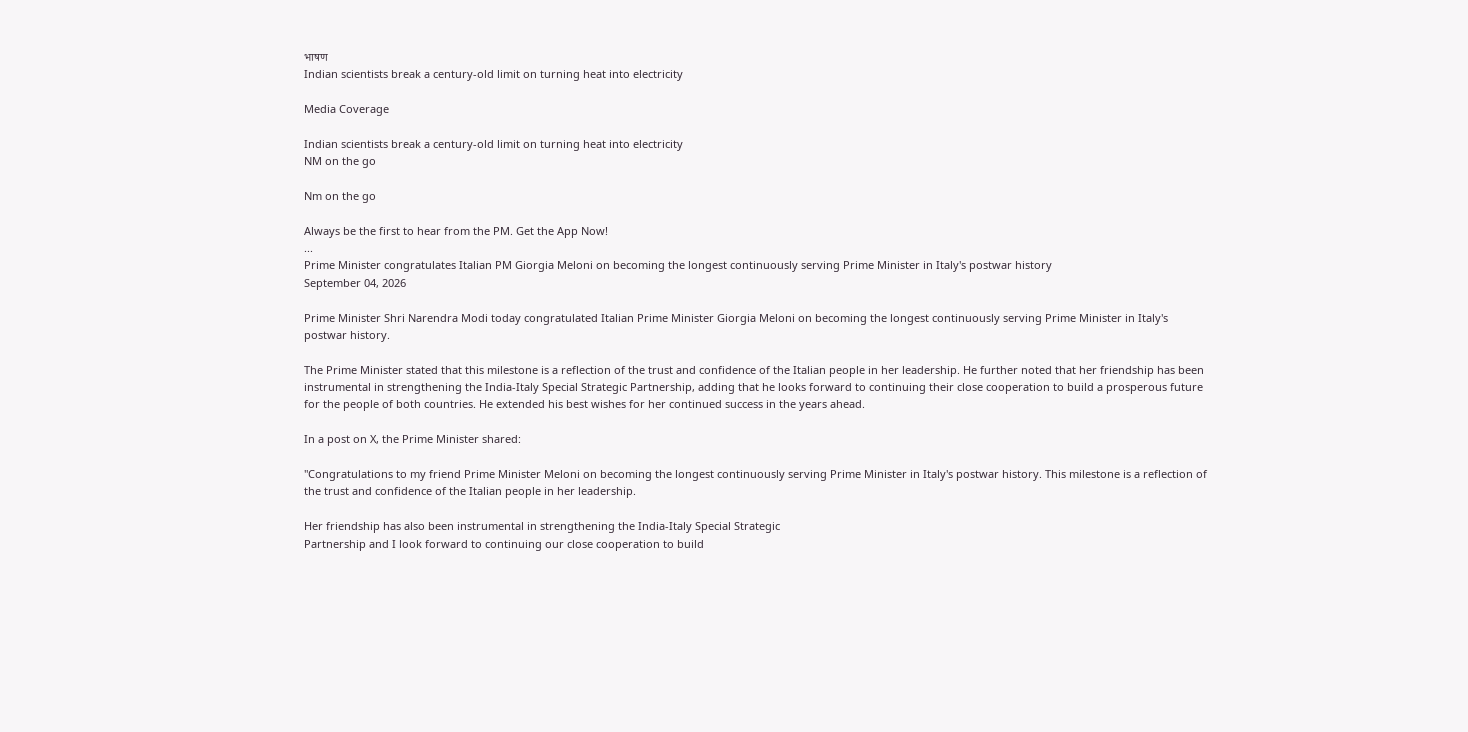भाषण
Indian scientists break a century-old limit on turning heat into electricity

Media Coverage

Indian scientists break a century-old limit on turning heat into electricity
NM on the go

Nm on the go

Always be the first to hear from the PM. Get the App Now!
...
Prime Minister congratulates Italian PM Giorgia Meloni on becoming the longest continuously serving Prime Minister in Italy's postwar history
September 04, 2026

Prime Minister Shri Narendra Modi today congratulated Italian Prime Minister Giorgia Meloni on becoming the longest continuously serving Prime Minister in Italy's postwar history.

The Prime Minister stated that this milestone is a reflection of the trust and confidence of the Italian people in her leadership. He further noted that her friendship has been instrumental in strengthening the India-Italy Special Strategic Partnership, adding that he looks forward to continuing their close cooperation to build a prosperous future for the people of both countries. He extended his best wishes for her continued success in the years ahead.

In a post on X, the Prime Minister shared:

"Congratulations to my friend Prime Minister Meloni on becoming the longest continuously serving Prime Minister in Italy's postwar history. This milestone is a reflection of the trust and confidence of the Italian people in her leadership.

Her friendship has also been instrumental in strengthening the India-Italy Special Strategic
Partnership and I look forward to continuing our close cooperation to build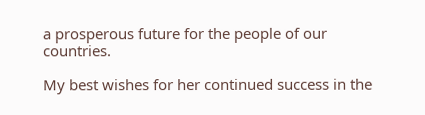a prosperous future for the people of our countries.

My best wishes for her continued success in the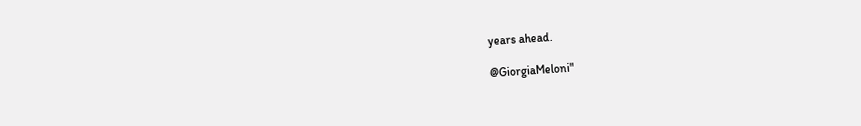years ahead.

@GiorgiaMeloni"